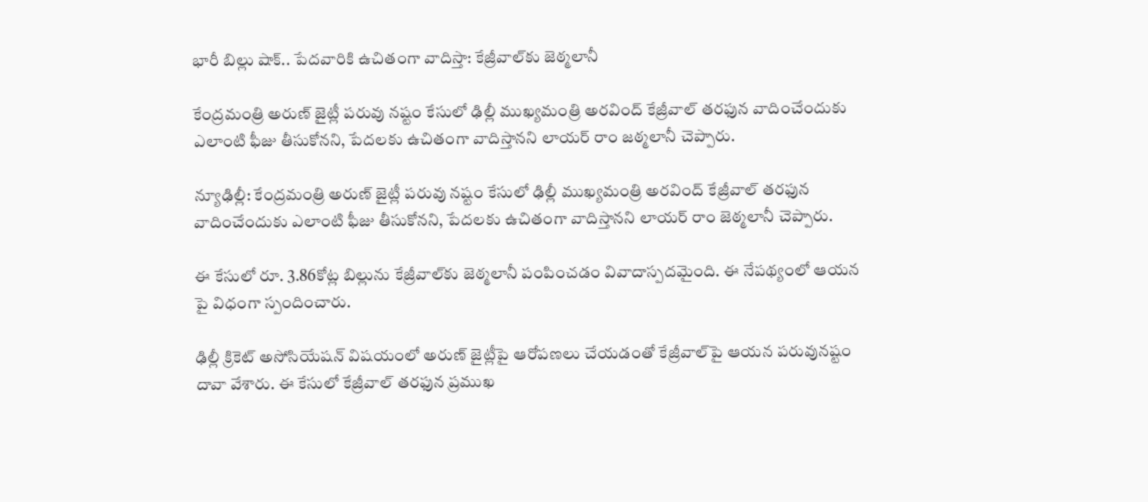భారీ బిల్లు షాక్.. పేదవారికి ఉచితంగా వాదిస్తా: కేజ్రీవాల్‌కు జెఠ్మలానీ

కేంద్రమంత్రి అరుణ్ జైట్లీ పరువు నష్టం కేసులో ఢిల్లీ ముఖ్యమంత్రి అరవింద్‌ కేజ్రీవాల్‌ తరఫున వాదించేందుకు ఎలాంటి ఫీజు తీసుకోనని, పేదలకు ఉచితంగా వాదిస్తానని లాయర్ రాం జఠ్మలానీ చెప్పారు.

న్యూఢిల్లీ: కేంద్రమంత్రి అరుణ్ జైట్లీ పరువు నష్టం కేసులో ఢిల్లీ ముఖ్యమంత్రి అరవింద్‌ కేజ్రీవాల్‌ తరఫున వాదించేందుకు ఎలాంటి ఫీజు తీసుకోనని, పేదలకు ఉచితంగా వాదిస్తానని లాయర్ రాం జెఠ్మలానీ చెప్పారు.

ఈ కేసులో రూ. 3.86కోట్ల బిల్లును కేజ్రీవాల్‌కు జెఠ్మలానీ పంపించడం వివాదాస్పదమైంది. ఈ నేపథ్యంలో ఆయన పై విధంగా స్పందించారు.

ఢిల్లీ క్రికెట్‌ అసోసియేషన్‌ విషయంలో అరుణ్ జైట్లీపై ఆరోపణలు చేయడంతో కేజ్రీవాల్‌పై ఆయన పరువునష్టం దావా వేశారు. ఈ కేసులో కేజ్రీవాల్‌ తరఫున ప్రముఖ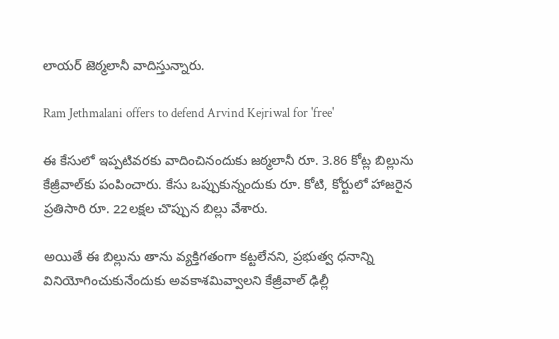లాయర్‌ జెఠ్మలానీ వాదిస్తున్నారు.

Ram Jethmalani offers to defend Arvind Kejriwal for 'free'

ఈ కేసులో ఇప్పటివరకు వాదించినందుకు జఠ్మలానీ రూ. 3.86 కోట్ల బిల్లును కేజ్రీవాల్‌కు పంపించారు. కేసు ఒప్పుకున్నందుకు రూ. కోటి, కోర్టులో హాజరైన ప్రతిసారి రూ. 22లక్షల చొప్పున బిల్లు వేశారు.

అయితే ఈ బిల్లును తాను వ్యక్తిగతంగా కట్టలేనని, ప్రభుత్వ ధనాన్ని వినియోగించుకునేందుకు అవకాశమివ్వాలని కేజ్రీవాల్‌ ఢిల్లీ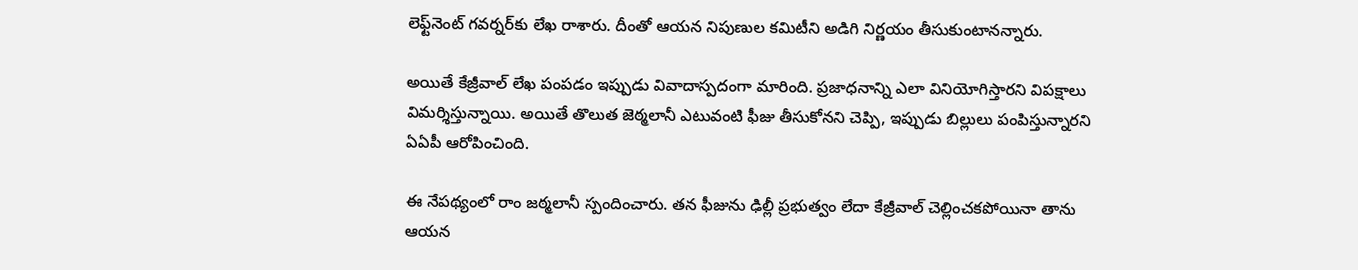లెఫ్ట్‌నెంట్‌ గవర్నర్‌కు లేఖ రాశారు. దీంతో ఆయన నిపుణుల కమిటీని అడిగి నిర్ణయం తీసుకుంటానన్నారు.

అయితే కేజ్రీవాల్‌ లేఖ పంపడం ఇప్పుడు వివాదాస్పదంగా మారింది. ప్రజాధనాన్ని ఎలా వినియోగిస్తారని విపక్షాలు విమర్శిస్తున్నాయి. అయితే తొలుత జెఠ్మలానీ ఎటువంటి ఫీజు తీసుకోనని చెప్పి, ఇప్పుడు బిల్లులు పంపిస్తున్నారని ఏఏపీ ఆరోపించింది.

ఈ నేపథ్యంలో రాం జఠ్మలానీ స్పందించారు. తన ఫీజును ఢిల్లీ ప్రభుత్వం లేదా కేజ్రీవాల్‌ చెల్లించకపోయినా తాను ఆయన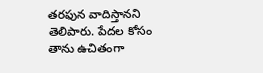తరఫున వాదిస్తానని తెలిపారు. పేదల కోసం తాను ఉచితంగా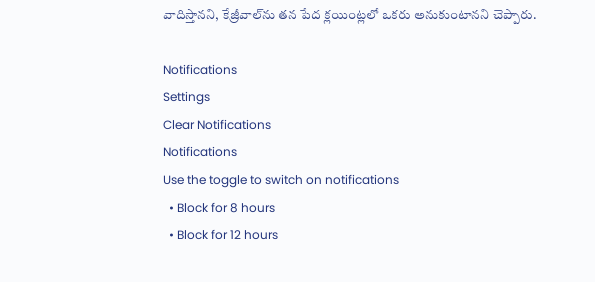వాదిస్తానని, కేజ్రీవాల్‌ను తన పేద క్లయింట్లలో ఒకరు అనుకుంటానని చెప్పారు.

Notifications
Settings
Clear Notifications
Notifications
Use the toggle to switch on notifications
  • Block for 8 hours
  • Block for 12 hours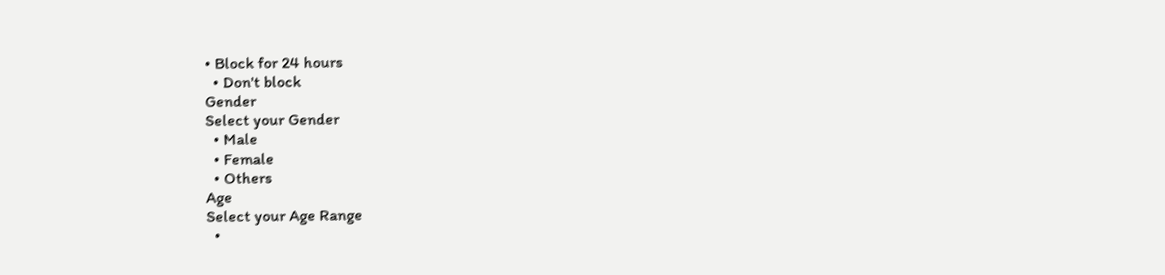• Block for 24 hours
  • Don't block
Gender
Select your Gender
  • Male
  • Female
  • Others
Age
Select your Age Range
  •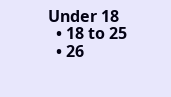Under 18
  • 18 to 25
  • 26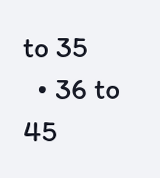to 35
  • 36 to 45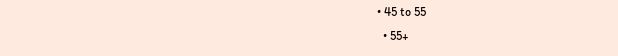• 45 to 55
  • 55+